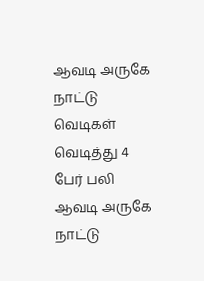ஆவடி அருகே நாட்டு வெடிகள் வெடித்து 4 பேர் பலி
ஆவடி அருகே நாட்டு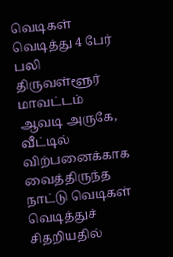வெடிகள் வெடித்து 4 பேர் பலி திருவள்ளூர் மாவட்டம் ஆவடி அருகே, வீட்டில் விற்பனைக்காக வைத்திருந்த நாட்டு வெடிகள் வெடித்துச் சிதறியதில்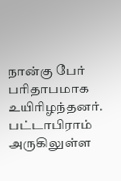நான்கு பேர் பரிதாபமாக உயிரிழந்தனர். பட்டாபிராம் அருகிலுள்ள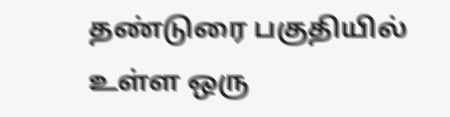தண்டுரை பகுதியில் உள்ள ஒரு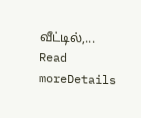வீட்டில்,...
Read moreDetails